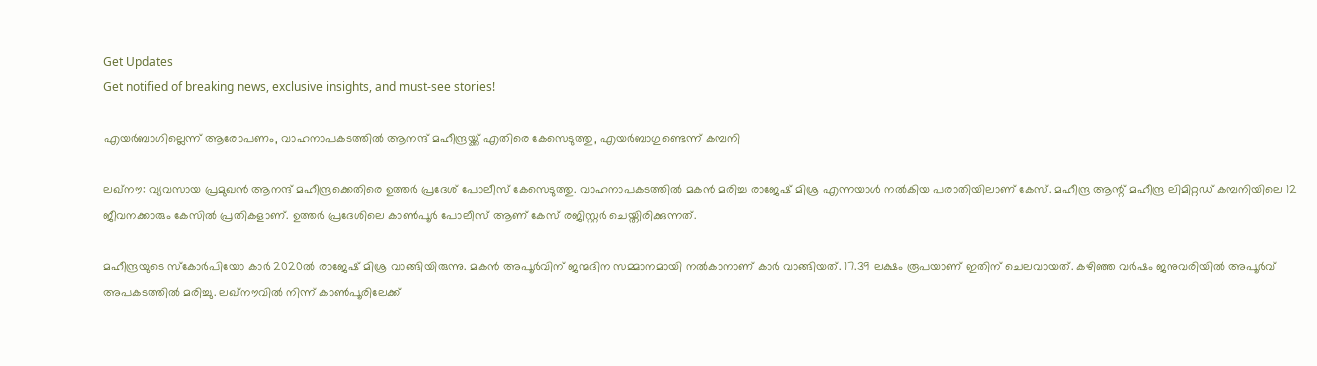Get Updates
Get notified of breaking news, exclusive insights, and must-see stories!

എയർബാഗില്ലെന്ന് ആരോപണം, വാഹനാപകടത്തിൽ ആനന്ദ് മഹീന്ദ്രയ്ക്ക് എതിരെ കേസെടുത്തു, എയർബാഗുണ്ടെന്ന് കമ്പനി

ലഖ്‌നൗ: വ്യവസായ പ്രമുഖന്‍ ആനന്ദ് മഹീന്ദ്രക്കെതിരെ ഉത്തര്‍ പ്രദേശ് പോലീസ് കേസെടുത്തു. വാഹനാപകടത്തില്‍ മകന്‍ മരിച്ച രാജേഷ് മിശ്ര എന്നയാള്‍ നല്‍കിയ പരാതിയിലാണ് കേസ്. മഹീന്ദ്ര ആന്റ് മഹീന്ദ്ര ലിമിറ്റഡ് കമ്പനിയിലെ 12 ജീവനക്കാരും കേസില്‍ പ്രതികളാണ്. ഉത്തര്‍ പ്രദേശിലെ കാണ്‍പൂര്‍ പോലീസ് ആണ് കേസ് രജിസ്റ്റര്‍ ചെയ്തിരിക്കുന്നത്.

മഹീന്ദ്രയുടെ സ്‌കോര്‍പിയോ കാര്‍ 2020ല്‍ രാജേഷ് മിശ്ര വാങ്ങിയിരുന്നു. മകന്‍ അപൂര്‍വിന് ജന്മദിന സമ്മാനമായി നല്‍കാനാണ് കാര്‍ വാങ്ങിയത്. 17.39 ലക്ഷം രൂപയാണ് ഇതിന് ചെലവായത്. കഴിഞ്ഞ വര്‍ഷം ജനുവരിയില്‍ അപൂര്‍വ് അപകടത്തില്‍ മരിച്ചു. ലഖ്‌നൗവില്‍ നിന്ന് കാണ്‍പൂരിലേക്ക്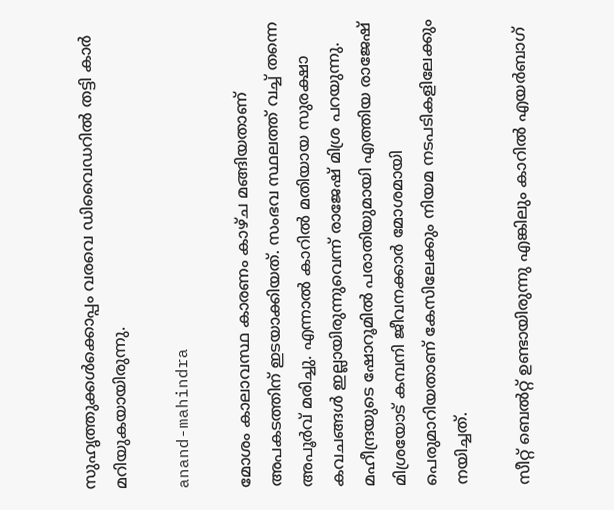സുഹൃത്തുക്കള്‍ക്കൊപ്പം വരവെ ഡിവൈഡറില്‍ തട്ടി കാര്‍ മറിയുകയായിരുന്നു.

anand-mahindra

മോശം കാലാവസ്ഥ കാരണം കാഴ്ച മങ്ങിയതാണ് അപകടത്തിന് ഇടയാക്കിയത്. സംഭവ സ്ഥലത്ത് വച്ച് തന്നെ അപൂര്‍വ് മരിച്ചു. എന്നാല്‍ കാറില്‍ മതിയായ സുരക്ഷാ കവചങ്ങള്‍ ഇല്ലായിരുന്നുവെന്ന് രാജേഷ് മിശ്ര പറയുന്നു. മഹീന്ദ്രയുടെ ഷോറൂമില്‍ പരാതിയുമായി എത്തിയ രാജേഷ് മിശ്രയോട് കമ്പനി ജീവനക്കാര്‍ മോശമായി പെരുമാറിയതാണ് കേസിലേക്കും നിയമ നടപടികളിലേക്കും നയിച്ചത്.

സീറ്റ് ബെല്‍റ്റ് ഉണ്ടായിരുന്നു എങ്കിലും കാറില്‍ എയര്‍ബാഗ്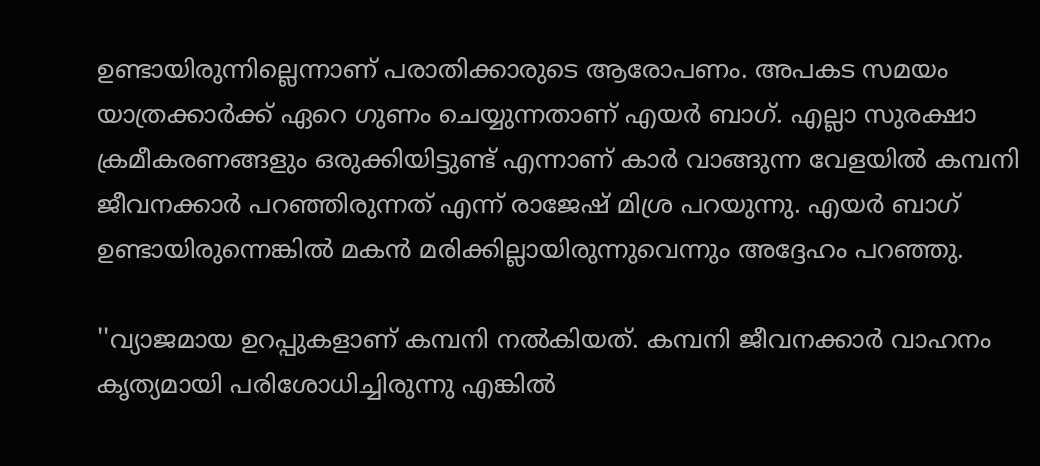ഉണ്ടായിരുന്നില്ലെന്നാണ് പരാതിക്കാരുടെ ആരോപണം. അപകട സമയം യാത്രക്കാര്‍ക്ക് ഏറെ ഗുണം ചെയ്യുന്നതാണ് എയര്‍ ബാഗ്. എല്ലാ സുരക്ഷാ ക്രമീകരണങ്ങളും ഒരുക്കിയിട്ടുണ്ട് എന്നാണ് കാര്‍ വാങ്ങുന്ന വേളയില്‍ കമ്പനി ജീവനക്കാര്‍ പറഞ്ഞിരുന്നത് എന്ന് രാജേഷ് മിശ്ര പറയുന്നു. എയര്‍ ബാഗ് ഉണ്ടായിരുന്നെങ്കില്‍ മകന്‍ മരിക്കില്ലായിരുന്നുവെന്നും അദ്ദേഹം പറഞ്ഞു.

''വ്യാജമായ ഉറപ്പുകളാണ് കമ്പനി നല്‍കിയത്. കമ്പനി ജീവനക്കാര്‍ വാഹനം കൃത്യമായി പരിശോധിച്ചിരുന്നു എങ്കില്‍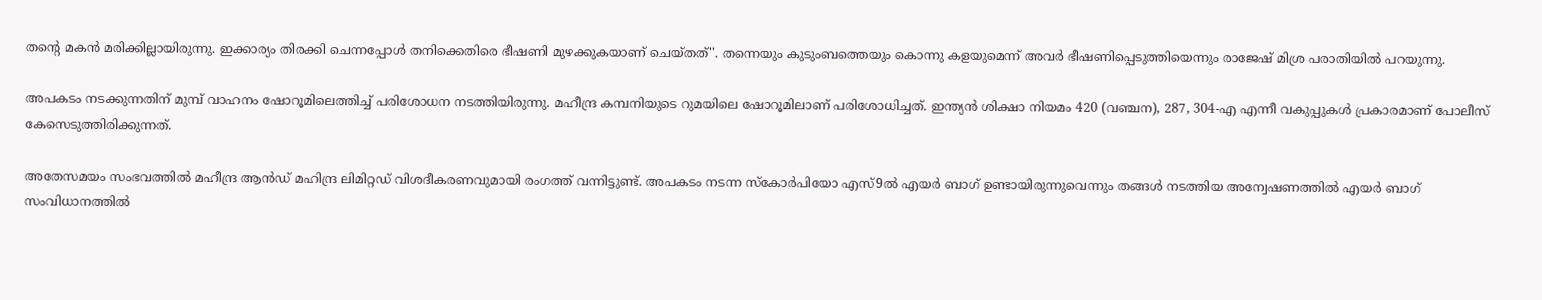തന്റെ മകന്‍ മരിക്കില്ലായിരുന്നു. ഇക്കാര്യം തിരക്കി ചെന്നപ്പോള്‍ തനിക്കെതിരെ ഭീഷണി മുഴക്കുകയാണ് ചെയ്തത്''. തന്നെയും കുടുംബത്തെയും കൊന്നു കളയുമെന്ന് അവര്‍ ഭീഷണിപ്പെടുത്തിയെന്നും രാജേഷ് മിശ്ര പരാതിയില്‍ പറയുന്നു.

അപകടം നടക്കുന്നതിന് മുമ്പ് വാഹനം ഷോറൂമിലെത്തിച്ച് പരിശോധന നടത്തിയിരുന്നു. മഹീന്ദ്ര കമ്പനിയുടെ റുമയിലെ ഷോറൂമിലാണ് പരിശോധിച്ചത്. ഇന്ത്യന്‍ ശിക്ഷാ നിയമം 420 (വഞ്ചന), 287, 304-എ എന്നീ വകുപ്പുകള്‍ പ്രകാരമാണ് പോലീസ് കേസെടുത്തിരിക്കുന്നത്.

അതേസമയം സംഭവത്തില്‍ മഹീന്ദ്ര ആന്‍ഡ് മഹിന്ദ്ര ലിമിറ്റഡ് വിശദീകരണവുമായി രംഗത്ത് വന്നിട്ടുണ്ട്. അപകടം നടന്ന സ്‌കോര്‍പിയോ എസ്9ല്‍ എയര്‍ ബാഗ് ഉണ്ടായിരുന്നുവെന്നും തങ്ങള്‍ നടത്തിയ അന്വേഷണത്തില്‍ എയര്‍ ബാഗ് സംവിധാനത്തില്‍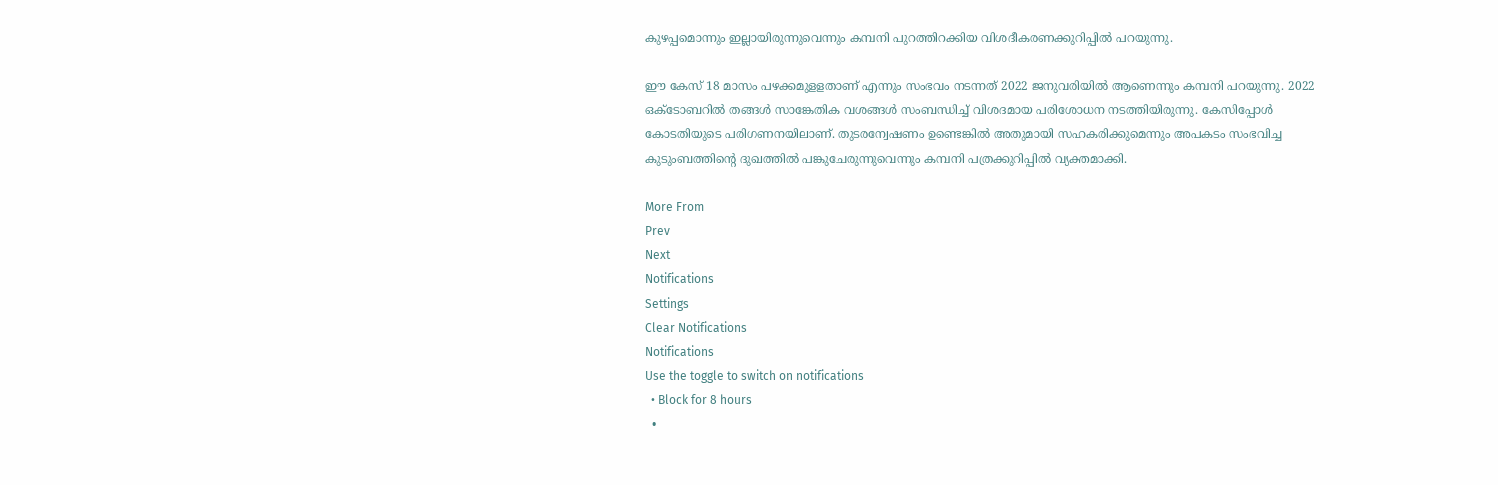കുഴപ്പമൊന്നും ഇല്ലായിരുന്നുവെന്നും കമ്പനി പുറത്തിറക്കിയ വിശദീകരണക്കുറിപ്പില്‍ പറയുന്നു.

ഈ കേസ് 18 മാസം പഴക്കമുളളതാണ് എന്നും സംഭവം നടന്നത് 2022 ജനുവരിയില്‍ ആണെന്നും കമ്പനി പറയുന്നു. 2022 ഒക്ടോബറില്‍ തങ്ങള്‍ സാങ്കേതിക വശങ്ങള്‍ സംബന്ധിച്ച് വിശദമായ പരിശോധന നടത്തിയിരുന്നു. കേസിപ്പോള്‍ കോടതിയുടെ പരിഗണനയിലാണ്. തുടരന്വേഷണം ഉണ്ടെങ്കില്‍ അതുമായി സഹകരിക്കുമെന്നും അപകടം സംഭവിച്ച കുടുംബത്തിന്റെ ദുഖത്തില്‍ പങ്കുചേരുന്നുവെന്നും കമ്പനി പത്രക്കുറിപ്പില്‍ വ്യക്തമാക്കി.

More From
Prev
Next
Notifications
Settings
Clear Notifications
Notifications
Use the toggle to switch on notifications
  • Block for 8 hours
  •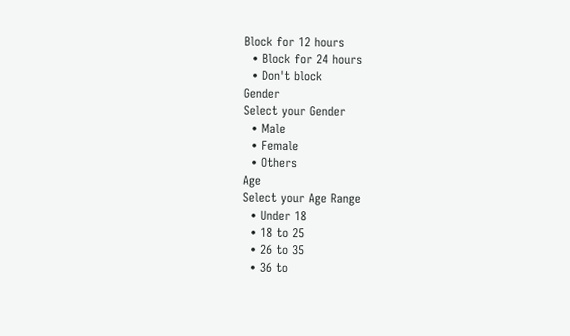Block for 12 hours
  • Block for 24 hours
  • Don't block
Gender
Select your Gender
  • Male
  • Female
  • Others
Age
Select your Age Range
  • Under 18
  • 18 to 25
  • 26 to 35
  • 36 to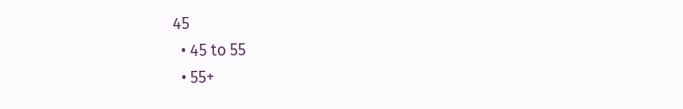45
  • 45 to 55
  • 55+